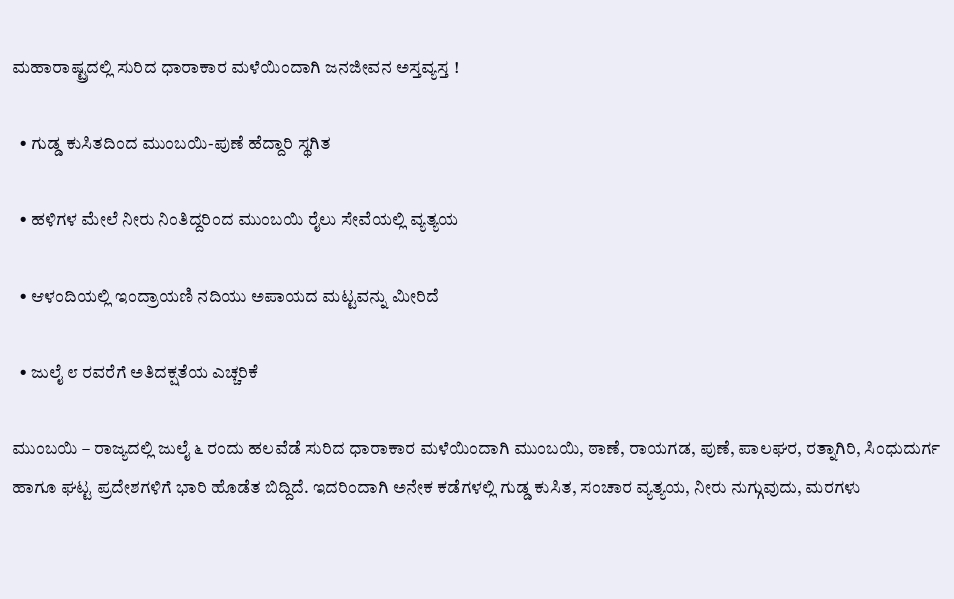ಮಹಾರಾಷ್ಟ್ರದಲ್ಲಿ ಸುರಿದ ಧಾರಾಕಾರ ಮಳೆಯಿಂದಾಗಿ ಜನಜೀವನ ಅಸ್ತವ್ಯಸ್ತ !

  • ಗುಡ್ಡ ಕುಸಿತದಿಂದ ಮುಂಬಯಿ-ಪುಣೆ ಹೆದ್ದಾರಿ ಸ್ಥಗಿತ

  • ಹಳಿಗಳ ಮೇಲೆ ನೀರು ನಿಂತಿದ್ದರಿಂದ ಮುಂಬಯಿ ರೈಲು ಸೇವೆಯಲ್ಲಿ ವ್ಯತ್ಯಯ

  • ಆಳಂದಿಯಲ್ಲಿ ಇಂದ್ರಾಯಣಿ ನದಿಯು ಅಪಾಯದ ಮಟ್ಟವನ್ನು ಮೀರಿದೆ

  • ಜುಲೈ ೮ ರವರೆಗೆ ಅತಿದಕ್ಷತೆಯ ಎಚ್ಚರಿಕೆ

ಮುಂಬಯಿ – ರಾಜ್ಯದಲ್ಲಿ ಜುಲೈ ೬ ರಂದು ಹಲವೆಡೆ ಸುರಿದ ಧಾರಾಕಾರ ಮಳೆಯಿಂದಾಗಿ ಮುಂಬಯಿ, ಠಾಣೆ, ರಾಯಗಡ, ಪುಣೆ, ಪಾಲಘರ, ರತ್ನಾಗಿರಿ, ಸಿಂಧುದುರ್ಗ ಹಾಗೂ ಘಟ್ಟ ಪ್ರದೇಶಗಳಿಗೆ ಭಾರಿ ಹೊಡೆತ ಬಿದ್ದಿದೆ. ಇದರಿಂದಾಗಿ ಅನೇಕ ಕಡೆಗಳಲ್ಲಿ ಗುಡ್ಡ ಕುಸಿತ, ಸಂಚಾರ ವ್ಯತ್ಯಯ, ನೀರು ನುಗ್ಗುವುದು, ಮರಗಳು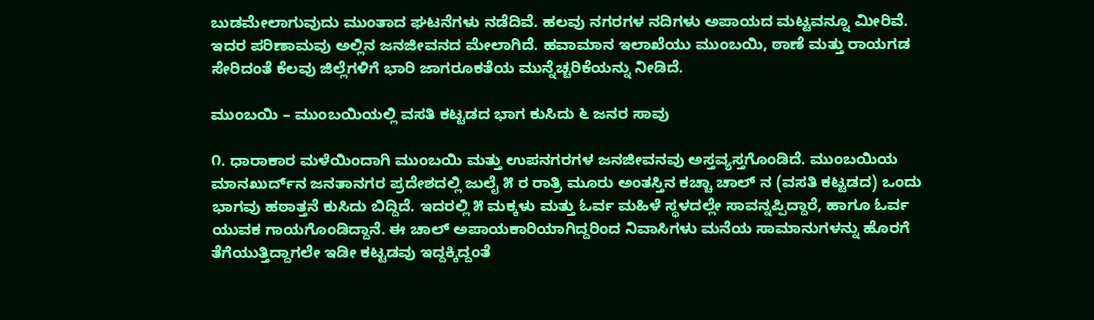ಬುಡಮೇಲಾಗುವುದು ಮುಂತಾದ ಘಟನೆಗಳು ನಡೆದಿವೆ. ಹಲವು ನಗರಗಳ ನದಿಗಳು ಅಪಾಯದ ಮಟ್ಟವನ್ನೂ ಮೀರಿವೆ. ಇದರ ಪರಿಣಾಮವು ಅಲ್ಲಿನ ಜನಜೀವನದ ಮೇಲಾಗಿದೆ. ಹವಾಮಾನ ಇಲಾಖೆಯು ಮುಂಬಯಿ, ಠಾಣೆ ಮತ್ತು ರಾಯಗಡ ಸೇರಿದಂತೆ ಕೆಲವು ಜಿಲ್ಲೆಗಳಿಗೆ ಭಾರಿ ಜಾಗರೂಕತೆಯ ಮುನ್ನೆಚ್ಚರಿಕೆಯನ್ನು ನೀಡಿದೆ.

ಮುಂಬಯಿ – ಮುಂಬಯಿಯಲ್ಲಿ ವಸತಿ ಕಟ್ಟಡದ ಭಾಗ ಕುಸಿದು ೬ ಜನರ ಸಾವು

೧. ಧಾರಾಕಾರ ಮಳೆಯಿಂದಾಗಿ ಮುಂಬಯಿ ಮತ್ತು ಉಪನಗರಗಳ ಜನಜೀವನವು ಅಸ್ತವ್ಯಸ್ತಗೊಂಡಿದೆ. ಮುಂಬಯಿಯ ಮಾನಖುರ್ದ್‌ನ ಜನತಾನಗರ ಪ್ರದೇಶದಲ್ಲಿ ಜುಲೈ ೫ ರ ರಾತ್ರಿ ಮೂರು ಅಂತಸ್ತಿನ ಕಚ್ಚಾ ಚಾಲ್‌ ನ (ವಸತಿ ಕಟ್ಟಡದ) ಒಂದು ಭಾಗವು ಹಠಾತ್ತನೆ ಕುಸಿದು ಬಿದ್ದಿದೆ. ಇದರಲ್ಲಿ ೫ ಮಕ್ಕಳು ಮತ್ತು ಓರ್ವ ಮಹಿಳೆ ಸ್ಥಳದಲ್ಲೇ ಸಾವನ್ನಪ್ಪಿದ್ದಾರೆ, ಹಾಗೂ ಓರ್ವ ಯುವಕ ಗಾಯಗೊಂಡಿದ್ದಾನೆ. ಈ ಚಾಲ್ ಅಪಾಯಕಾರಿಯಾಗಿದ್ದರಿಂದ ನಿವಾಸಿಗಳು ಮನೆಯ ಸಾಮಾನುಗಳನ್ನು ಹೊರಗೆ ತೆಗೆಯುತ್ತಿದ್ದಾಗಲೇ ಇಡೀ ಕಟ್ಟಡವು ಇದ್ದಕ್ಕಿದ್ದಂತೆ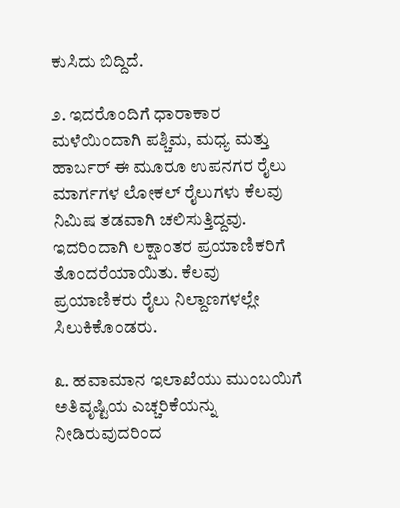ಕುಸಿದು ಬಿದ್ದಿದೆ.

೨. ಇದರೊಂದಿಗೆ ಧಾರಾಕಾರ ಮಳೆಯಿಂದಾಗಿ ಪಶ್ಚಿಮ, ಮಧ್ಯ ಮತ್ತು ಹಾರ್ಬರ್ ಈ ಮೂರೂ ಉಪನಗರ ರೈಲು ಮಾರ್ಗಗಳ ಲೋಕಲ್ ರೈಲುಗಳು ಕೆಲವು ನಿಮಿಷ ತಡವಾಗಿ ಚಲಿಸುತ್ತಿದ್ದವು. ಇದರಿಂದಾಗಿ ಲಕ್ಷಾಂತರ ಪ್ರಯಾಣಿಕರಿಗೆ ತೊಂದರೆಯಾಯಿತು. ಕೆಲವು ಪ್ರಯಾಣಿಕರು ರೈಲು ನಿಲ್ದಾಣಗಳಲ್ಲೇ ಸಿಲುಕಿಕೊಂಡರು.

೩. ಹವಾಮಾನ ಇಲಾಖೆಯು ಮುಂಬಯಿಗೆ ಅತಿವೃಷ್ಟಿಯ ಎಚ್ಚರಿಕೆಯನ್ನು ನೀಡಿರುವುದರಿಂದ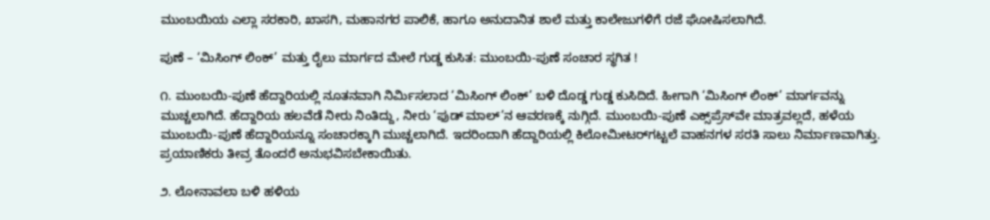ಮುಂಬಯಿಯ ಎಲ್ಲಾ ಸರಕಾರಿ, ಖಾಸಗಿ, ಮಹಾನಗರ ಪಾಲಿಕೆ, ಹಾಗೂ ಅನುದಾನಿತ ಶಾಲೆ ಮತ್ತು ಕಾಲೇಜುಗಳಿಗೆ ರಜೆ ಘೋಷಿಸಲಾಗಿದೆ.

ಪುಣೆ – ‘ಮಿಸಿಂಗ್ ಲಿಂಕ್’ ಮತ್ತು ರೈಲು ಮಾರ್ಗದ ಮೇಲೆ ಗುಡ್ಡ ಕುಸಿತ: ಮುಂಬಯಿ-ಪುಣೆ ಸಂಚಾರ ಸ್ಥಗಿತ !

೧. ಮುಂಬಯಿ-ಪುಣೆ ಹೆದ್ದಾರಿಯಲ್ಲಿ ನೂತನವಾಗಿ ನಿರ್ಮಿಸಲಾದ ‘ಮಿಸಿಂಗ್ ಲಿಂಕ್’ ಬಳಿ ದೊಡ್ಡ ಗುಡ್ಡ ಕುಸಿದಿದೆ. ಹೀಗಾಗಿ ‘ಮಿಸಿಂಗ್ ಲಿಂಕ್’ ಮಾರ್ಗವನ್ನು ಮುಚ್ಚಲಾಗಿದೆ. ಹೆದ್ದಾರಿಯ ಹಲವೆಡೆ ನೀರು ನಿಂತಿದ್ದು, ನೀರು ‘ಫುಡ್ ಮಾಲ್’ನ ಆವರಣಕ್ಕೆ ನುಗ್ಗಿದೆ. ಮುಂಬಯಿ-ಪುಣೆ ಎಕ್ಸ್‌ಪ್ರೆಸ್‌ವೇ ಮಾತ್ರವಲ್ಲದೆ, ಹಳೆಯ ಮುಂಬಯಿ-ಪುಣೆ ಹೆದ್ದಾರಿಯನ್ನೂ ಸಂಚಾರಕ್ಕಾಗಿ ಮುಚ್ಚಲಾಗಿದೆ. ಇದರಿಂದಾಗಿ ಹೆದ್ದಾರಿಯಲ್ಲಿ ಕಿಲೋಮೀಟರ್‌ಗಟ್ಟಲೆ ವಾಹನಗಳ ಸರತಿ ಸಾಲು ನಿರ್ಮಾಣವಾಗಿತ್ತು. ಪ್ರಯಾಣಿಕರು ತೀವ್ರ ತೊಂದರೆ ಅನುಭವಿಸಬೇಕಾಯಿತು.

೨. ಲೋನಾವಲಾ ಬಳಿ ಹಳಿಯ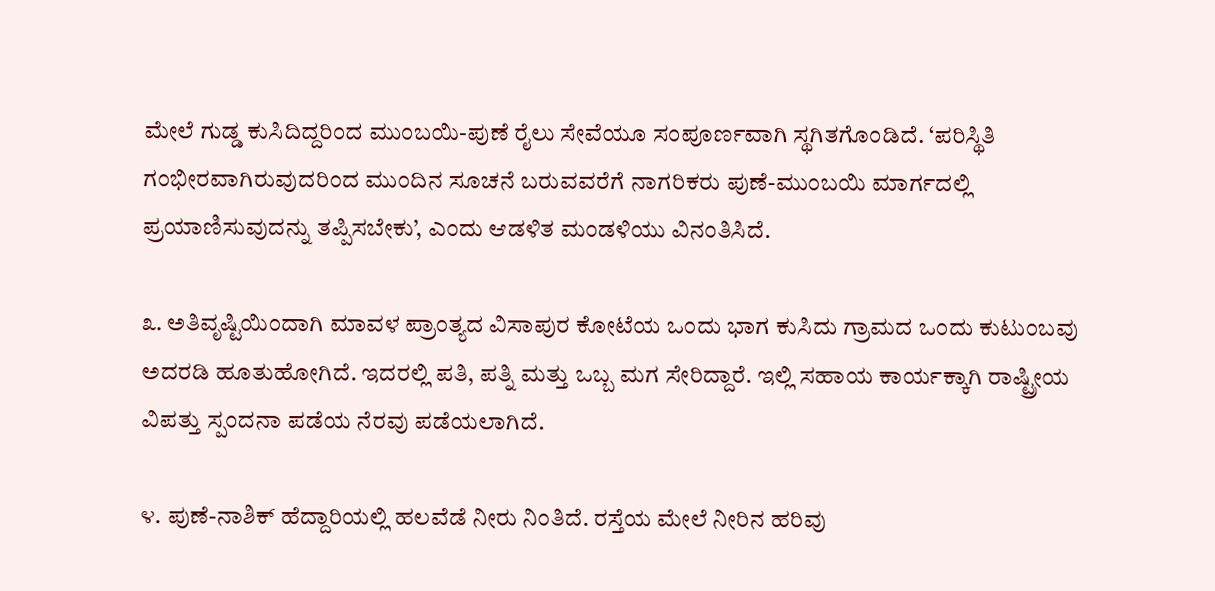ಮೇಲೆ ಗುಡ್ಡ ಕುಸಿದಿದ್ದರಿಂದ ಮುಂಬಯಿ-ಪುಣೆ ರೈಲು ಸೇವೆಯೂ ಸಂಪೂರ್ಣವಾಗಿ ಸ್ಥಗಿತಗೊಂಡಿದೆ. ‘ಪರಿಸ್ಥಿತಿ ಗಂಭೀರವಾಗಿರುವುದರಿಂದ ಮುಂದಿನ ಸೂಚನೆ ಬರುವವರೆಗೆ ನಾಗರಿಕರು ಪುಣೆ-ಮುಂಬಯಿ ಮಾರ್ಗದಲ್ಲಿ ಪ್ರಯಾಣಿಸುವುದನ್ನು ತಪ್ಪಿಸಬೇಕು’, ಎಂದು ಆಡಳಿತ ಮಂಡಳಿಯು ವಿನಂತಿಸಿದೆ.

೩. ಅತಿವೃಷ್ಟಿಯಿಂದಾಗಿ ಮಾವಳ ಪ್ರಾಂತ್ಯದ ವಿಸಾಪುರ ಕೋಟೆಯ ಒಂದು ಭಾಗ ಕುಸಿದು ಗ್ರಾಮದ ಒಂದು ಕುಟುಂಬವು ಅದರಡಿ ಹೂತುಹೋಗಿದೆ. ಇದರಲ್ಲಿ ಪತಿ, ಪತ್ನಿ ಮತ್ತು ಒಬ್ಬ ಮಗ ಸೇರಿದ್ದಾರೆ. ಇಲ್ಲಿ ಸಹಾಯ ಕಾರ್ಯಕ್ಕಾಗಿ ರಾಷ್ಟ್ರೀಯ ವಿಪತ್ತು ಸ್ಪಂದನಾ ಪಡೆಯ ನೆರವು ಪಡೆಯಲಾಗಿದೆ.

೪. ಪುಣೆ-ನಾಶಿಕ್ ಹೆದ್ದಾರಿಯಲ್ಲಿ ಹಲವೆಡೆ ನೀರು ನಿಂತಿದೆ. ರಸ್ತೆಯ ಮೇಲೆ ನೀರಿನ ಹರಿವು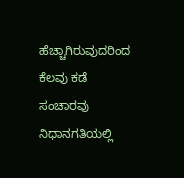ಹೆಚ್ಚಾಗಿರುವುದರಿಂದ ಕೆಲವು ಕಡೆ ಸಂಚಾರವು ನಿಧಾನಗತಿಯಲ್ಲಿ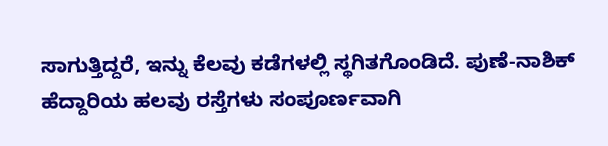ಸಾಗುತ್ತಿದ್ದರೆ, ಇನ್ನು ಕೆಲವು ಕಡೆಗಳಲ್ಲಿ ಸ್ಥಗಿತಗೊಂಡಿದೆ. ಪುಣೆ-ನಾಶಿಕ್ ಹೆದ್ದಾರಿಯ ಹಲವು ರಸ್ತೆಗಳು ಸಂಪೂರ್ಣವಾಗಿ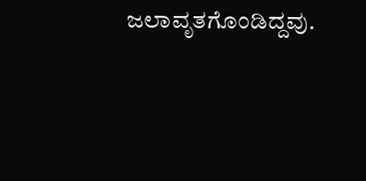ಜಲಾವೃತಗೊಂಡಿದ್ದವು.